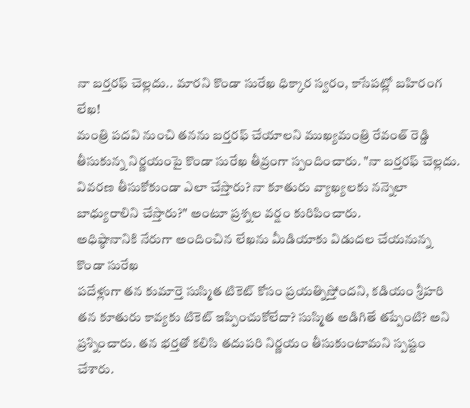నా బర్తరఫ్ చెల్లదు.. మారని కొండా సురేఖ ధిక్కార స్వరం, కాసేపట్లో బహిరంగ లేఖ!
మంత్రి పదవి నుంచి తనను బర్తరఫ్ చేయాలని ముఖ్యమంత్రి రేవంత్ రెడ్డి తీసుకున్న నిర్ణయంపై కొండా సురేఖ తీవ్రంగా స్పందించారు. "నా బర్తరఫ్ చెల్లదు. వివరణ తీసుకోకుండా ఎలా చేస్తారు? నా కూతురు వ్యాఖ్యలకు నన్నెలా బాధ్యురాలిని చేస్తారు?" అంటూ ప్రశ్నల వర్షం కురిపించారు.
అధిష్ఠానానికి నేరుగా అందించిన లేఖను మీడియాకు విడుదల చేయనున్న కొండా సురేఖ
పదేళ్లుగా తన కుమార్తె సుస్మిత టికెట్ కోసం ప్రయత్నిస్తోందని, కడియం శ్రీహరి తన కూతురు కావ్యకు టికెట్ ఇప్పించుకోలేదా? సుస్మిత అడిగితే తప్పేంటి? అని ప్రశ్నించారు. తన భర్తతో కలిసి తదుపరి నిర్ణయం తీసుకుంటామని స్పష్టం చేశారు.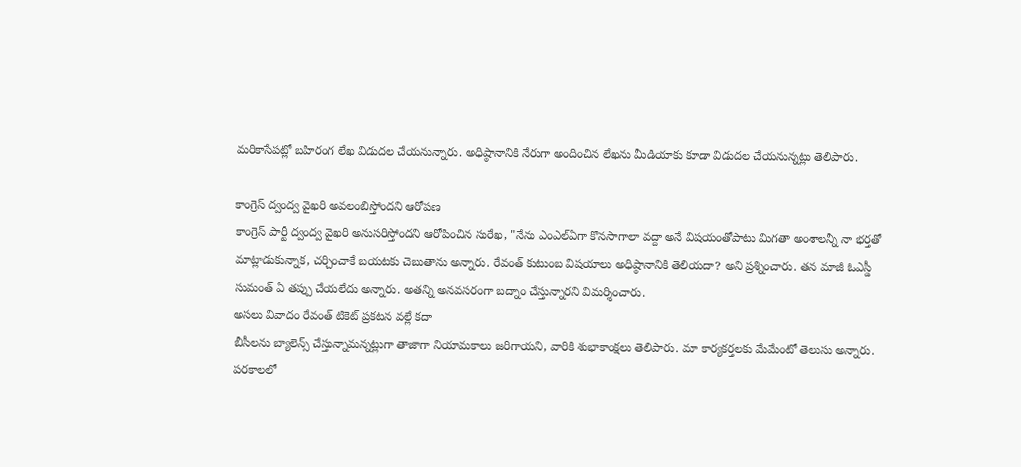మరికాసేపట్లో బహిరంగ లేఖ విడుదల చేయనున్నారు. అధిష్ఠానానికి నేరుగా అందించిన లేఖను మీడియాకు కూడా విడుదల చేయనున్నట్లు తెలిపారు.

కాంగ్రెస్ ద్వంద్వ వైఖరి అవలంబిస్తోందని ఆరోపణ
కాంగ్రెస్ పార్టీ ద్వంద్వ వైఖరి అనుసరిస్తోందని ఆరోపించిన సురేఖ, "నేను ఎంఎల్ఏగా కొనసాగాలా వద్దా అనే విషయంతోపాటు మిగతా అంశాలన్నీ నా భర్తతో మాట్లాడుకున్నాక, చర్చించాకే బయటకు చెబుతాను అన్నారు. రేవంత్ కుటుంబ విషయాలు అధిష్ఠానానికి తెలియదా? అని ప్రశ్నించారు. తన మాజీ ఓఎస్డీ సుమంత్ ఏ తప్పు చేయలేదు అన్నారు. అతన్ని అనవసరంగా బద్నాం చేస్తున్నారని విమర్శించారు.
అసలు వివాదం రేవంత్ టికెట్ ప్రకటన వల్లే కదా
బీసీలను బ్యాలెన్స్ చేస్తున్నామన్నట్లుగా తాజాగా నియామకాలు జరిగాయని, వారికి శుభాకాంక్షలు తెలిపారు. మా కార్యకర్తలకు మేమేంటో తెలుసు అన్నారు. పరకాలలో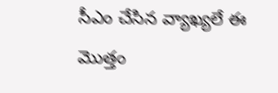సీఎం చేసిన వ్యాఖ్యలే ఈ మొత్తం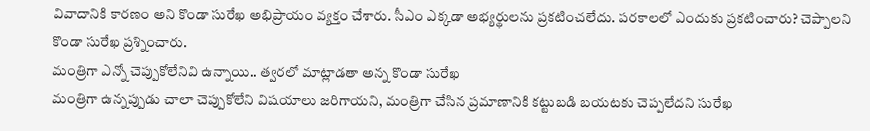వివాదానికి కారణం అని కొండా సురేఖ అభిప్రాయం వ్యక్తం చేశారు. సీఎం ఎక్కడా అభ్యర్థులను ప్రకటించలేదు. పరకాలలో ఎందుకు ప్రకటించారు? చెప్పాలని కొండా సురేఖ ప్రశ్నించారు.
మంత్రిగా ఎన్నో చెప్పుకోలేనివి ఉన్నాయి.. త్వరలో మాట్లాడతా అన్న కొండా సురేఖ
మంత్రిగా ఉన్నప్పుడు చాలా చెప్పుకోలేని విషయాలు జరిగాయని, మంత్రిగా చేసిన ప్రమాణానికి కట్టుబడి బయటకు చెప్పలేదని సురేఖ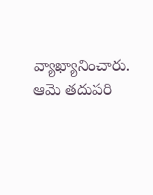వ్యాఖ్యానించారు. ఆమె తదుపరి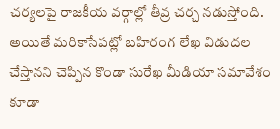చర్యలపై రాజకీయ వర్గాల్లో తీవ్ర చర్చ నడుస్తోంది. అయితే మరికాసేపట్లో బహిరంగ లేఖ విడుదల చేస్తానని చెప్పిన కొండా సురేఖ మీడియా సమావేశం కూడా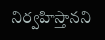నిర్వహిస్తానని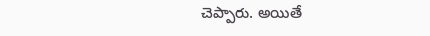చెప్పారు. అయితే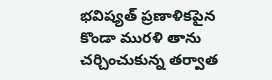భవిష్యత్ ప్రణాళికపైన కొండా మురళి తాను చర్చించుకున్న తర్వాత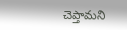చెప్తామని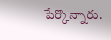పేర్కొన్నారు.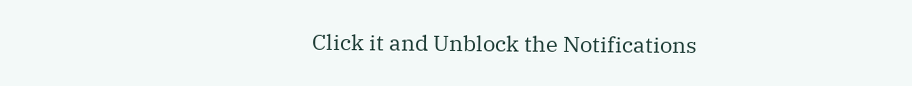Click it and Unblock the Notifications